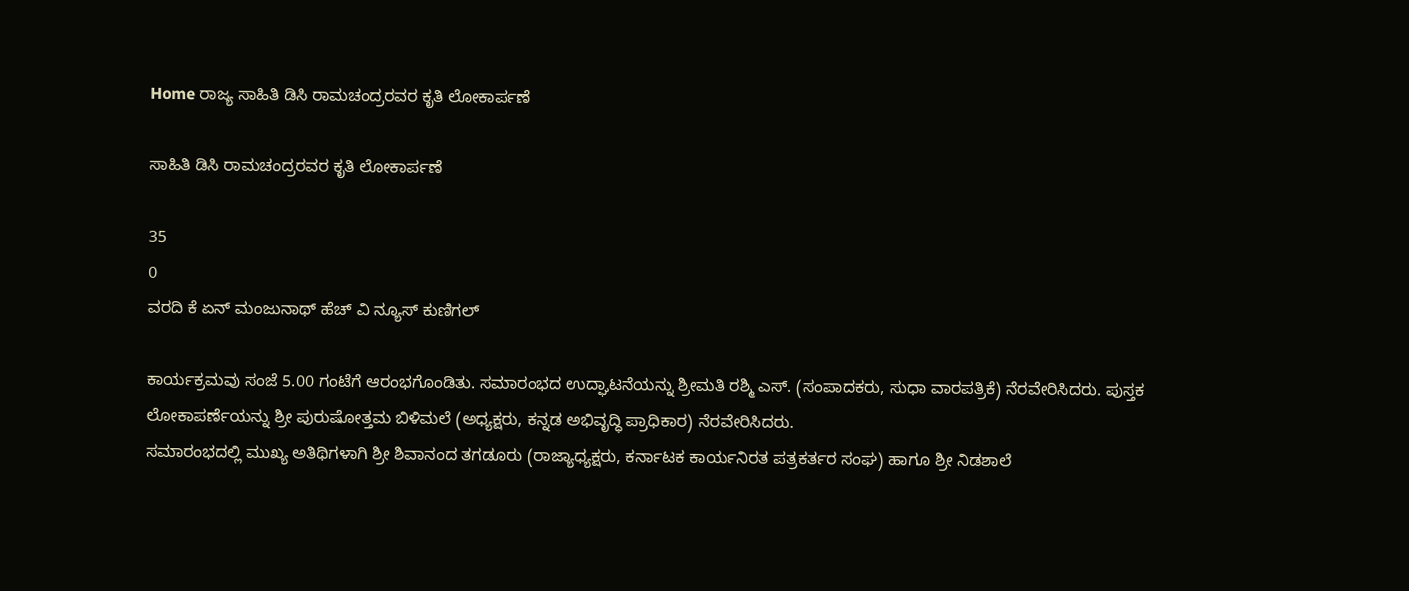Home ರಾಜ್ಯ ಸಾಹಿತಿ ಡಿಸಿ ರಾಮಚಂದ್ರರವರ ಕೃತಿ ಲೋಕಾರ್ಪಣೆ

ಸಾಹಿತಿ ಡಿಸಿ ರಾಮಚಂದ್ರರವರ ಕೃತಿ ಲೋಕಾರ್ಪಣೆ

35
0
ವರದಿ ಕೆ ಏನ್ ಮಂಜುನಾಥ್ ಹೆಚ್ ವಿ ನ್ಯೂಸ್ ಕುಣಿಗಲ್

ಕಾರ್ಯಕ್ರಮವು ಸಂಜೆ 5.00 ಗಂಟೆಗೆ ಆರಂಭಗೊಂಡಿತು. ಸಮಾರಂಭದ ಉದ್ಘಾಟನೆಯನ್ನು ಶ್ರೀಮತಿ ರಶ್ಮಿ ಎಸ್. (ಸಂಪಾದಕರು, ಸುಧಾ ವಾರಪತ್ರಿಕೆ) ನೆರವೇರಿಸಿದರು. ಪುಸ್ತಕ ಲೋಕಾಪರ್ಣೆಯನ್ನು ಶ್ರೀ ಪುರುಷೋತ್ತಮ ಬಿಳಿಮಲೆ (ಅಧ್ಯಕ್ಷರು, ಕನ್ನಡ ಅಭಿವೃದ್ಧಿ ಪ್ರಾಧಿಕಾರ) ನೆರವೇರಿಸಿದರು.
ಸಮಾರಂಭದಲ್ಲಿ ಮುಖ್ಯ ಅತಿಥಿಗಳಾಗಿ ಶ್ರೀ ಶಿವಾನಂದ ತಗಡೂರು (ರಾಜ್ಯಾಧ್ಯಕ್ಷರು, ಕರ್ನಾಟಕ ಕಾರ್ಯನಿರತ ಪತ್ರಕರ್ತರ ಸಂಘ) ಹಾಗೂ ಶ್ರೀ ನಿಡಶಾಲೆ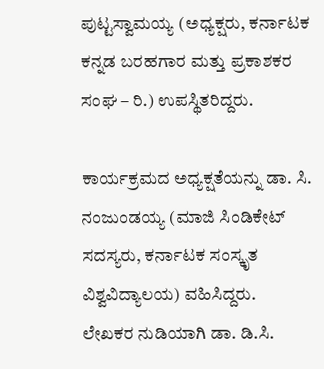ಪುಟ್ಟಸ್ವಾಮಯ್ಯ (ಅಧ್ಯಕ್ಷರು, ಕರ್ನಾಟಕ ಕನ್ನಡ ಬರಹಗಾರ ಮತ್ತು ಪ್ರಕಾಶಕರ ಸಂಘ – ರಿ.) ಉಪಸ್ಥಿತರಿದ್ದರು.

ಕಾರ್ಯಕ್ರಮದ ಅಧ್ಯಕ್ಷತೆಯನ್ನು ಡಾ. ಸಿ. ನಂಜುಂಡಯ್ಯ (ಮಾಜಿ ಸಿಂಡಿಕೇಟ್ ಸದಸ್ಯರು, ಕರ್ನಾಟಕ ಸಂಸ್ಕೃತ ವಿಶ್ವವಿದ್ಯಾಲಯ) ವಹಿಸಿದ್ದರು.
ಲೇಖಕರ ನುಡಿಯಾಗಿ ಡಾ. ಡಿ.ಸಿ.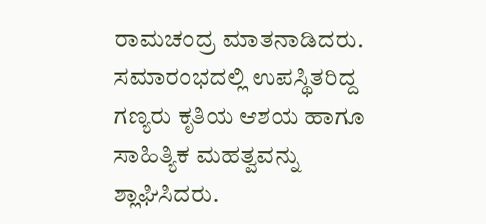ರಾಮಚಂದ್ರ ಮಾತನಾಡಿದರು.
ಸಮಾರಂಭದಲ್ಲಿ ಉಪಸ್ಥಿತರಿದ್ದ ಗಣ್ಯರು ಕೃತಿಯ ಆಶಯ ಹಾಗೂ ಸಾಹಿತ್ಯಿಕ ಮಹತ್ವವನ್ನು ಶ್ಲಾಘಿಸಿದರು.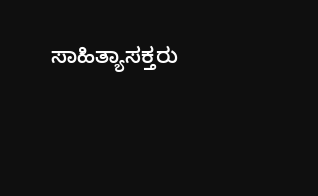ಸಾಹಿತ್ಯಾಸಕ್ತರು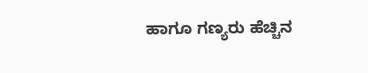ಹಾಗೂ ಗಣ್ಯರು ಹೆಚ್ಚಿನ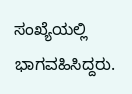ಸಂಖ್ಯೆಯಲ್ಲಿ ಭಾಗವಹಿಸಿದ್ದರು.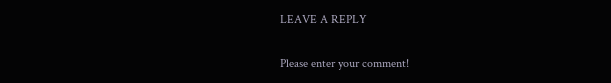LEAVE A REPLY

Please enter your comment!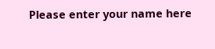Please enter your name here